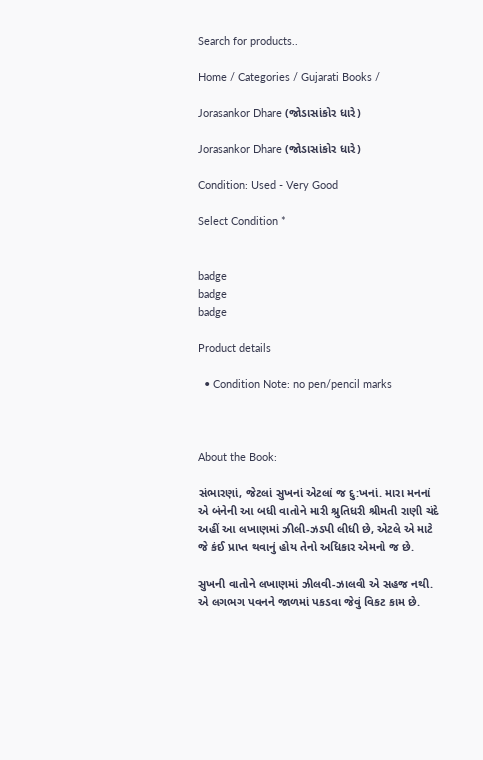Search for products..

Home / Categories / Gujarati Books /

Jorasankor Dhare (જોડાસાંકોર ધારે)

Jorasankor Dhare (જોડાસાંકોર ધારે)

Condition: Used - Very Good

Select Condition *


badge
badge
badge

Product details

  • Condition Note: no pen/pencil marks



About the Book:

સંભારણાં, જેટલાં સુખનાં એટલાં જ દુ:ખનાં. મારા મનનાં એ બંનેની આ બધી વાતોને મારી શ્રુતિધરી શ્રીમતી રાણી ચંદે અહીં આ લખાણમાં ઝીલી-ઝડપી લીધી છે, એટલે એ માટે જે કંઈ પ્રાપ્ત થવાનું હોય તેનો અધિકાર એમનો જ છે.

સુખની વાતોને લખાણમાં ઝીલવી-ઝાલવી એ સહજ નથી. એ લગભગ પવનને જાળમાં પકડવા જેવું વિકટ કામ છે.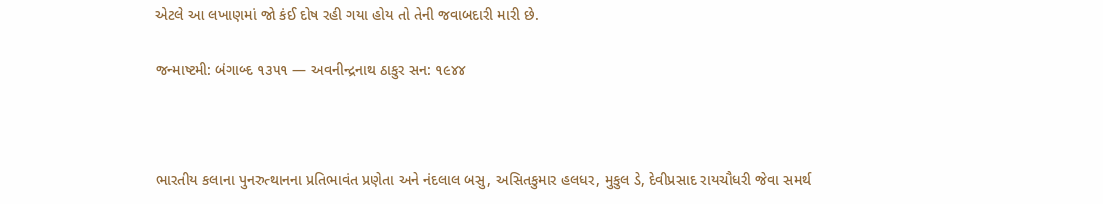એટલે આ લખાણમાં જો કંઈ દોષ રહી ગયા હોય તો તેની જવાબદારી મારી છે.

જન્માષ્ટમી: બંગાબ્દ ૧૩૫૧ — અવનીન્દ્રનાથ ઠાકુર સન: ૧૯૪૪



ભારતીય કલાના પુનરુત્થાનના પ્રતિભાવંત પ્રણેતા અને નંદલાલ બસુ, અસિતકુમાર હલધર, મુકુલ ડે, દેવીપ્રસાદ રાયચૌધરી જેવા સમર્થ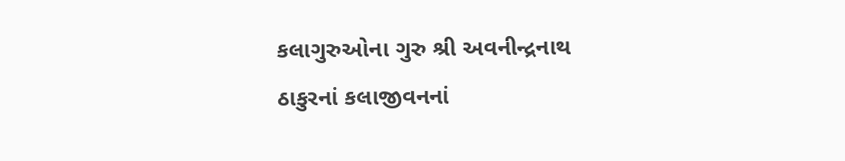કલાગુરુઓના ગુરુ શ્રી અવનીન્દ્રનાથ ઠાકુરનાં કલાજીવનનાં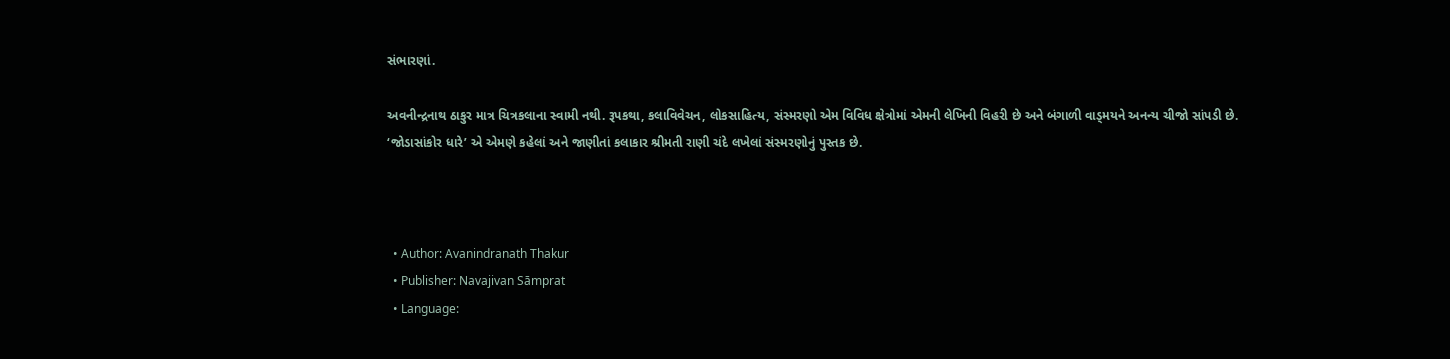સંભારણાં.

અવનીન્દ્રનાથ ઠાકુર માત્ર ચિત્રકલાના સ્વામી નથી. રૂપકથા, કલાવિવેચન, લોકસાહિત્ય, સંસ્મરણો એમ વિવિધ ક્ષેત્રોમાં એમની લેખિની વિહરી છે અને બંગાળી વાડ્મયને અનન્ય ચીજો સાંપડી છે. ‘જોડાસાંકોર ધારે’ એ એમણે કહેલાં અને જાણીતાં કલાકાર શ્રીમતી રાણી ચંદે લખેલાં સંસ્મરણોનું પુસ્તક છે.



  • Author: Avanindranath Thakur
  • Publisher: Navajivan Sāmprat
  • Language: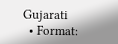Gujarati
  • Format: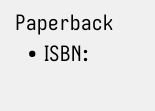Paperback
  • ISBN: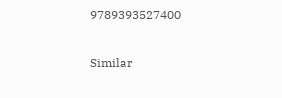9789393527400

Similar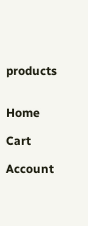products


Home

Cart

Account